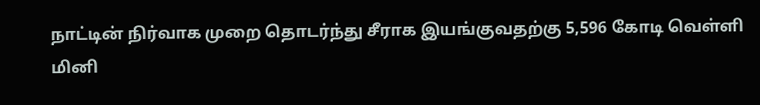நாட்டின் நிர்வாக முறை தொடர்ந்து சீராக இயங்குவதற்கு 5,596 கோடி வெள்ளி மினி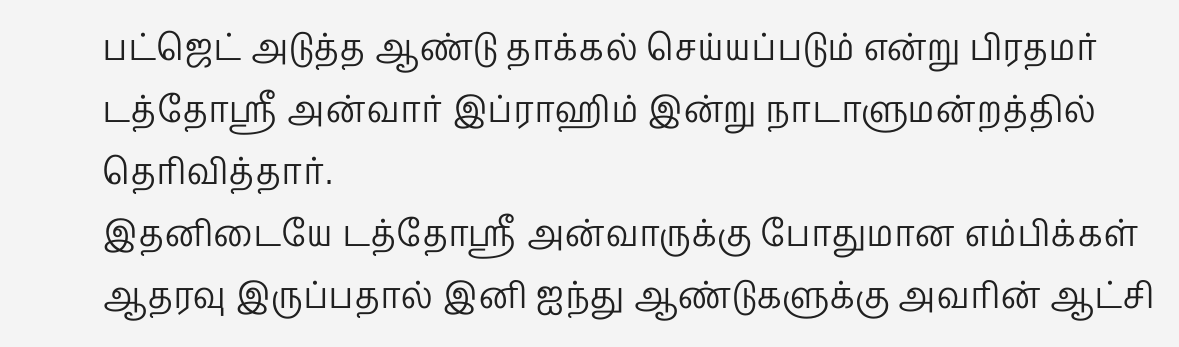பட்ஜெட் அடுத்த ஆண்டு தாக்கல் செய்யப்படும் என்று பிரதமர் டத்தோஸ்ரீ அன்வார் இப்ராஹிம் இன்று நாடாளுமன்றத்தில் தெரிவித்தார்.
இதனிடையே டத்தோஸ்ரீ அன்வாருக்கு போதுமான எம்பிக்கள் ஆதரவு இருப்பதால் இனி ஐந்து ஆண்டுகளுக்கு அவரின் ஆட்சி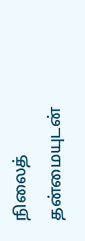நிலைத் தன்மையுடன்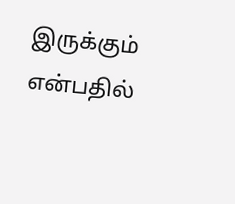இருக்கும் என்பதில்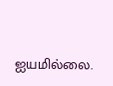ஐயமில்லை.